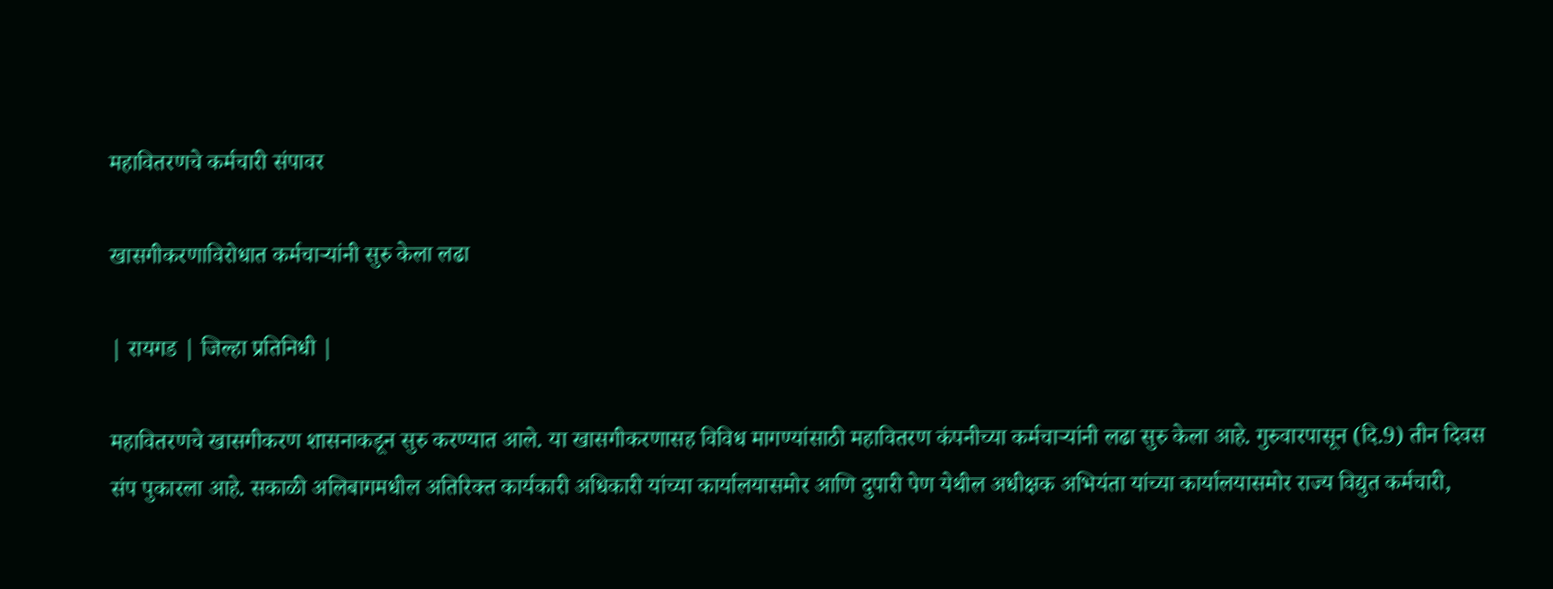महावितरणचे कर्मचारी संपावर

खासगीकरणाविरोधात कर्मचाऱ्यांनी सुरु केला लढा

| रायगड | जिल्हा प्रतिनिधी |

महावितरणचे खासगीकरण शासनाकडून सुरु करण्यात आले. या खासगीकरणासह विविध मागण्यांसाठी महावितरण कंपनीच्या कर्मचाऱ्यांनी लढा सुरु केला आहे. गुरुवारपासून (दि.9) तीन दिवस संप पुकारला आहे. सकाळी अलिबागमधील अतिरिक्त कार्यकारी अधिकारी यांच्या कार्यालयासमोर आणि दुपारी पेण येथील अधीक्षक अभियंता यांच्या कार्यालयासमोर राज्य विद्युत कर्मचारी,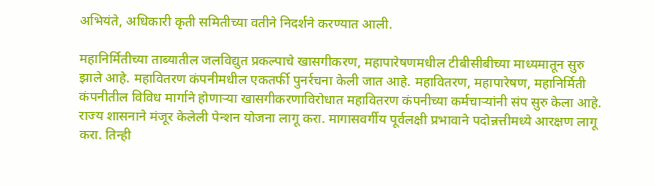अभियंते, अधिकारी कृती समितीच्या वतीने निदर्शने करण्यात आली.

महानिर्मितीच्या ताब्यातील जलविद्युत प्रकल्पाचे खासगीकरण, महापारेषणमधील टीबीसीबीच्या माध्यमातून सुरु झाले आहे. महावितरण कंपनीमधील एकतर्फी पुनर्रचना केली जात आहे. महावितरण, महापारेषण, महानिर्मिती कंपनीतील विविध मार्गाने होणाऱ्या खासगीकरणाविरोधात महावितरण कंपनीच्या कर्मचाऱ्यांनी संप सुरु केला आहे. राज्य शासनाने मंजूर केलेली पेन्शन योजना लागू करा. मागासवर्गीय पूर्वलक्षी प्रभावाने पदोन्नत्तीमध्ये आरक्षण लागू करा. तिन्ही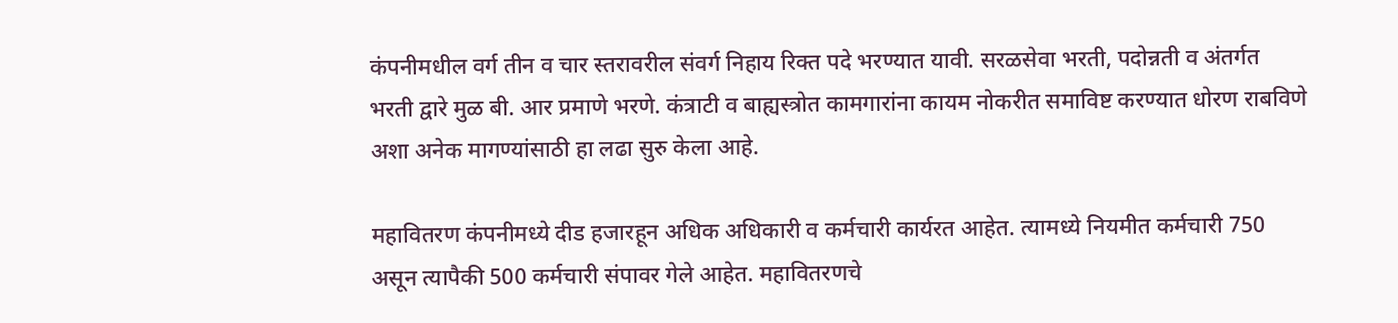कंपनीमधील वर्ग तीन व चार स्तरावरील संवर्ग निहाय रिक्त पदे भरण्यात यावी. सरळसेवा भरती, पदोन्नती व अंतर्गत भरती द्वारे मुळ बी. आर प्रमाणे भरणे. कंत्राटी व बाह्यस्त्रोत कामगारांना कायम नोकरीत समाविष्ट करण्यात धोरण राबविणे अशा अनेक मागण्यांसाठी हा लढा सुरु केला आहे.

महावितरण कंपनीमध्ये दीड हजारहून अधिक अधिकारी व कर्मचारी कार्यरत आहेत. त्यामध्ये नियमीत कर्मचारी 750 असून त्यापैकी 500 कर्मचारी संपावर गेले आहेत. महावितरणचे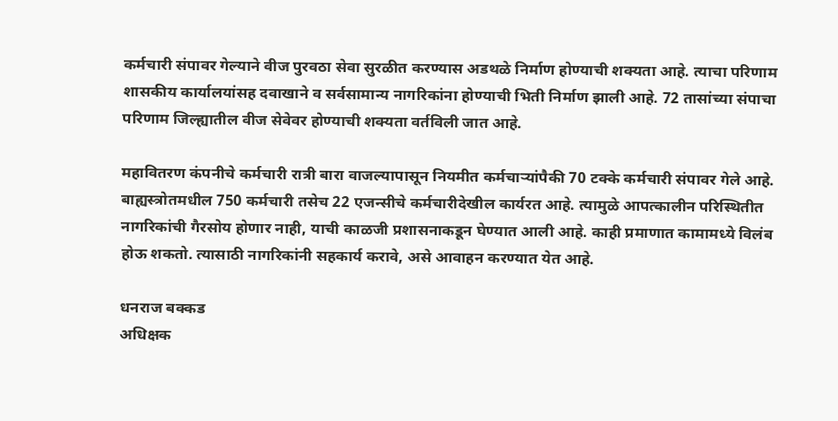कर्मचारी संपावर गेल्याने वीज पुरवठा सेवा सुरळीत करण्यास अडथळे निर्माण होण्याची शक्यता आहे. त्याचा परिणाम शासकीय कार्यालयांसह दवाखाने व सर्वसामान्य नागरिकांना होण्याची भिती निर्माण झाली आहे. 72 तासांच्या संपाचा परिणाम जिल्ह्यातील वीज सेवेवर होण्याची शक्यता वर्तविली जात आहे.

महावितरण कंपनीचे कर्मचारी रात्री बारा वाजल्यापासून नियमीत कर्मचाऱ्यांपैकी 70 टक्के कर्मचारी संपावर गेले आहे. बाह्यस्त्रोतमधील 750 कर्मचारी तसेच 22 एजन्सीचे कर्मचारीदेखील कार्यरत आहे. त्यामुळे आपत्कालीन परिस्थितीत नागरिकांची गैरसोय होणार नाही, याची काळजी प्रशासनाकडून घेण्यात आली आहे. काही प्रमाणात कामामध्ये विलंब होऊ शकतो. त्यासाठी नागरिकांनी सहकार्य करावे, असे आवाहन करण्यात येत आहे.

धनराज बक्कड
अधिक्षक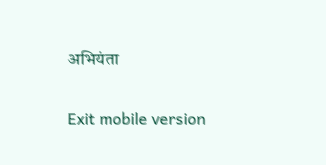अभियंता

Exit mobile version